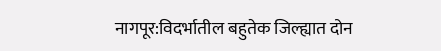नागपूर:विदर्भातील बहुतेक जिल्ह्यात दोन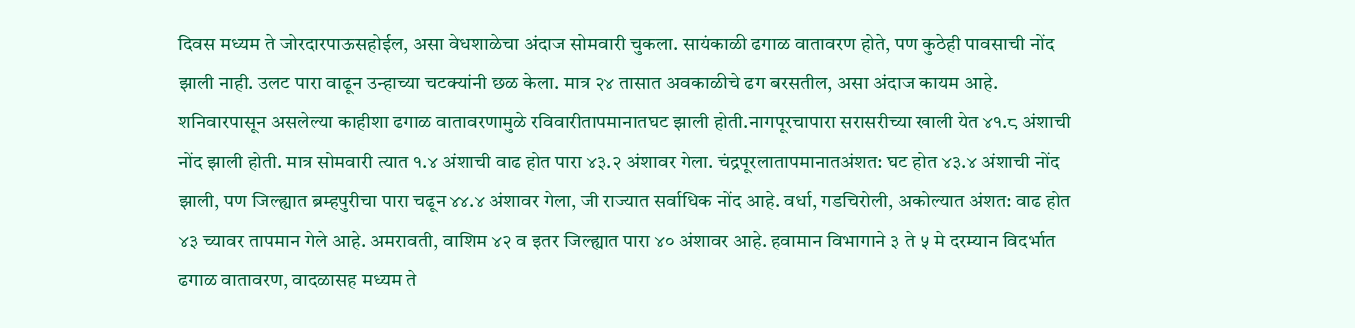दिवस मध्यम ते जोरदारपाऊसहोईल, असा वेधशाळेचा अंदाज सोमवारी चुकला. सायंकाळी ढगाळ वातावरण होते, पण कुठेही पावसाची नोंद झाली नाही. उलट पारा वाढून उन्हाच्या चटक्यांनी छळ केला. मात्र २४ तासात अवकाळीचे ढग बरसतील, असा अंदाज कायम आहे. शनिवारपासून असलेल्या काहीशा ढगाळ वातावरणामुळे रविवारीतापमानातघट झाली होती.नागपूरचापारा सरासरीच्या खाली येत ४१.८ अंशाची नोंद झाली होती. मात्र सोमवारी त्यात १.४ अंशाची वाढ होत पारा ४३.२ अंशावर गेला. चंद्रपूरलातापमानातअंशत: घट होत ४३.४ अंशाची नोंद झाली, पण जिल्ह्यात ब्रम्हपुरीचा पारा चढून ४४.४ अंशावर गेला, जी राज्यात सर्वाधिक नोंद आहे. वर्धा, गडचिरोली, अकोल्यात अंशत: वाढ होत ४३ च्यावर तापमान गेले आहे. अमरावती, वाशिम ४२ व इतर जिल्ह्यात पारा ४० अंशावर आहे. हवामान विभागाने ३ ते ५ मे दरम्यान विदर्भात ढगाळ वातावरण, वादळासह मध्यम ते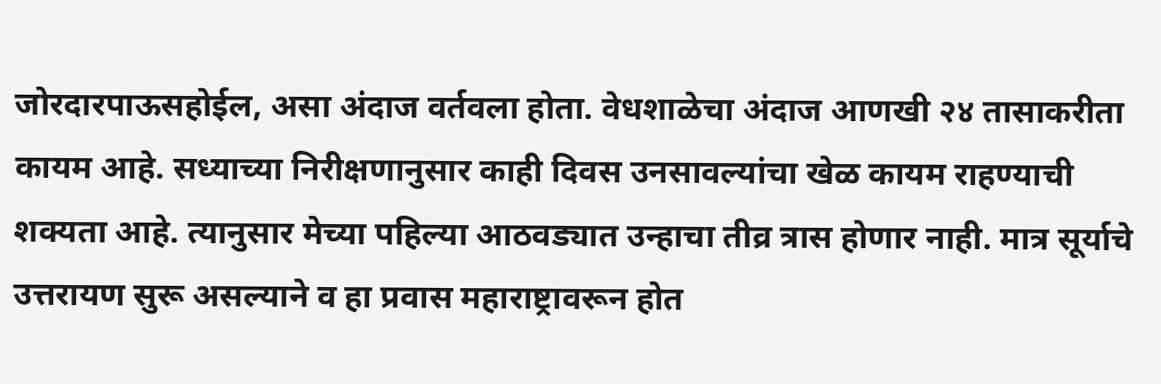जोरदारपाऊसहोईल, असा अंदाज वर्तवला होता. वेधशाळेचा अंदाज आणखी २४ तासाकरीता कायम आहे. सध्याच्या निरीक्षणानुसार काही दिवस उनसावल्यांचा खेळ कायम राहण्याची शक्यता आहे. त्यानुसार मेच्या पहिल्या आठवड्यात उन्हाचा तीव्र त्रास होणार नाही. मात्र सूर्याचे उत्तरायण सुरू असल्याने व हा प्रवास महाराष्ट्रावरून होत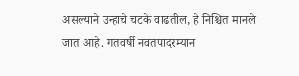असल्याने उन्हाचे चटके वाढतील, हे निश्चित मानले जात आहे. गतवर्षी नवतपादरम्यान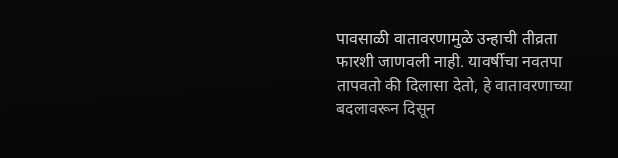पावसाळी वातावरणामुळे उन्हाची तीव्रता फारशी जाणवली नाही. यावर्षीचा नवतपा तापवतो की दिलासा देतो, हे वातावरणाच्या बदलावरून दिसून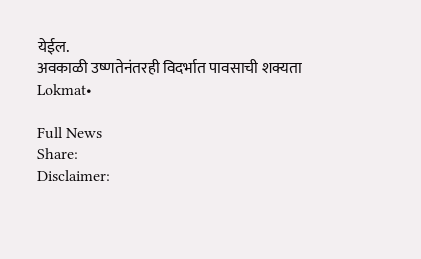येईल.
अवकाळी उष्णतेनंतरही विदर्भात पावसाची शक्यता
Lokmat•

Full News
Share:
Disclaimer: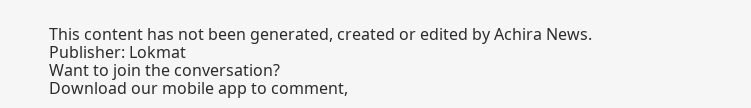This content has not been generated, created or edited by Achira News.
Publisher: Lokmat
Want to join the conversation?
Download our mobile app to comment,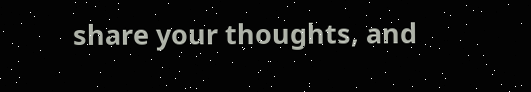share your thoughts, and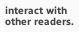interact with other readers.